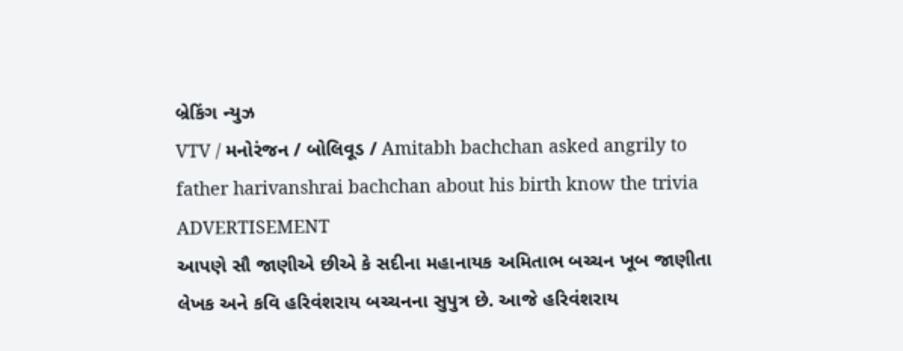બ્રેકિંગ ન્યુઝ
VTV / મનોરંજન / બોલિવૂડ / Amitabh bachchan asked angrily to father harivanshrai bachchan about his birth know the trivia
ADVERTISEMENT
આપણે સૌ જાણીએ છીએ કે સદીના મહાનાયક અમિતાભ બચ્ચન ખૂબ જાણીતા લેખક અને કવિ હરિવંશરાય બચ્ચનના સુપુત્ર છે. આજે હરિવંશરાય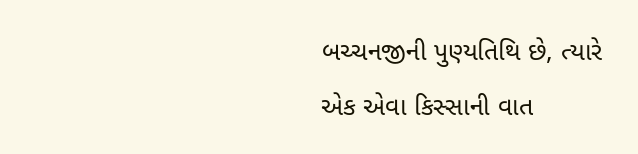બચ્ચનજીની પુણ્યતિથિ છે, ત્યારે એક એવા કિસ્સાની વાત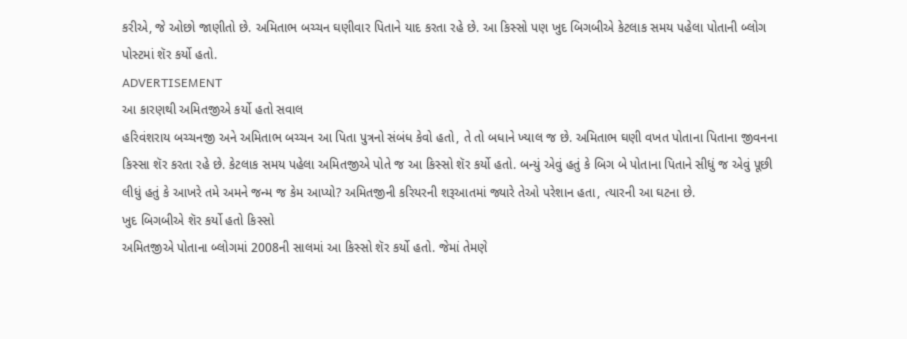કરીએ, જે ઓછો જાણીતો છે. અમિતાભ બચ્ચન ઘણીવાર પિતાને યાદ કરતા રહે છે. આ કિસ્સો પણ ખુદ બિગબીએ કેટલાક સમય પહેલા પોતાની બ્લોગ પોસ્ટમાં શૅર કર્યો હતો.
ADVERTISEMENT
આ કારણથી અમિતજીએ કર્યો હતો સવાલ
હરિવંશરાય બચ્ચનજી અને અમિતાભ બચ્ચન આ પિતા પુત્રનો સંબંધ કેવો હતો, તે તો બધાને ખ્યાલ જ છે. અમિતાભ ઘણી વખત પોતાના પિતાના જીવનના કિસ્સા શૅર કરતા રહે છે. કેટલાક સમય પહેલા અમિતજીએ પોતે જ આ કિસ્સો શૅર કર્યો હતો. બન્યું એવું હતું કે બિગ બે પોતાના પિતાને સીધું જ એવું પૂછી લીધું હતું કે આખરે તમે અમને જન્મ જ કેમ આપ્યો? અમિતજીની કરિયરની શરૂઆતમાં જ્યારે તેઓ પરેશાન હતા, ત્યારની આ ઘટના છે.
ખુદ બિગબીએ શૅર કર્યો હતો કિસ્સો
અમિતજીએ પોતાના બ્લોગમાં 2008ની સાલમાં આ કિસ્સો શૅર કર્યો હતો. જેમાં તેમણે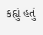કહ્યું હતું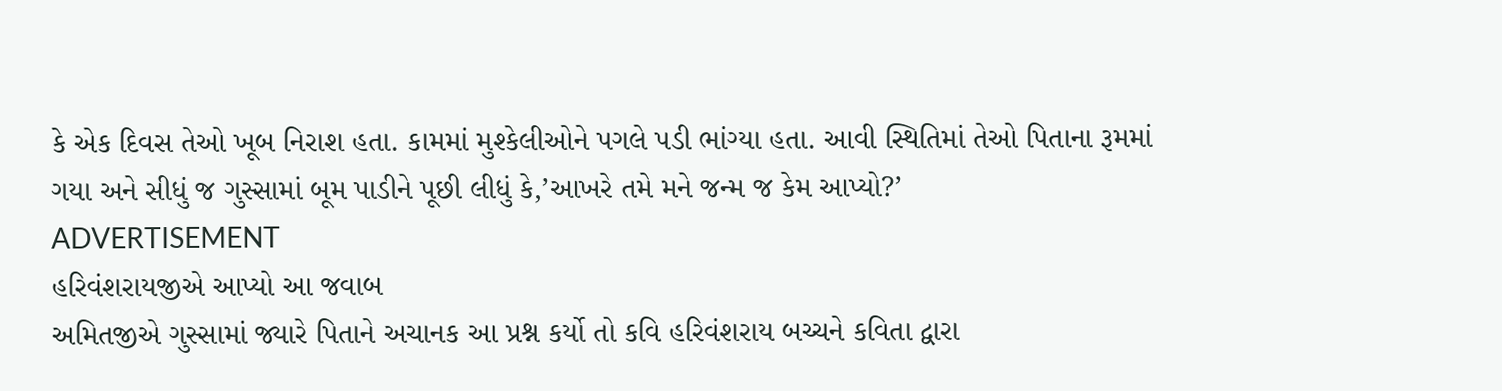કે એક દિવસ તેઓ ખૂબ નિરાશ હતા. કામમાં મુશ્કેલીઓને પગલે પડી ભાંગ્યા હતા. આવી સ્થિતિમાં તેઓ પિતાના રૂમમાં ગયા અને સીધું જ ગુસ્સામાં બૂમ પાડીને પૂછી લીધું કે,’આખરે તમે મને જન્મ જ કેમ આપ્યો?’
ADVERTISEMENT
હરિવંશરાયજીએ આપ્યો આ જવાબ
અમિતજીએ ગુસ્સામાં જ્યારે પિતાને અચાનક આ પ્રશ્ન કર્યો તો કવિ હરિવંશરાય બચ્ચને કવિતા દ્વારા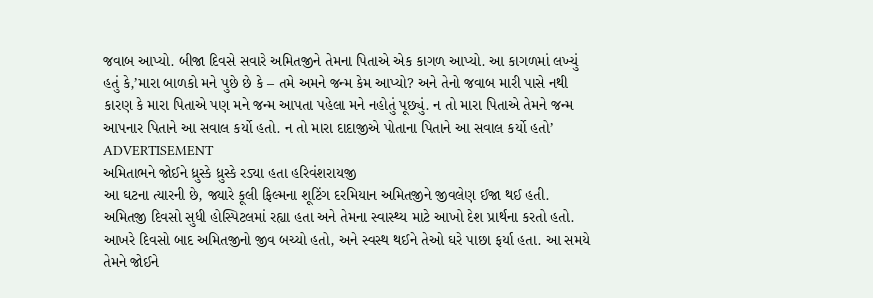જવાબ આપ્યો. બીજા દિવસે સવારે અમિતજીને તેમના પિતાએ એક કાગળ આપ્યો. આ કાગળમાં લખ્યું હતું કે,’મારા બાળકો મને પુછે છે કે – તમે અમને જન્મ કેમ આપ્યો? અને તેનો જવાબ મારી પાસે નથી કારણ કે મારા પિતાએ પણ મને જન્મ આપતા પહેલા મને નહોતું પૂછ્યું. ન તો મારા પિતાએ તેમને જન્મ આપનાર પિતાને આ સવાલ કર્યો હતો. ન તો મારા દાદાજીએ પોતાના પિતાને આ સવાલ કર્યો હતો’
ADVERTISEMENT
અમિતાભને જોઈને ધ્રુસ્કે ધ્રુસ્કે રડ્યા હતા હરિવંશરાયજી
આ ઘટના ત્યારની છે, જ્યારે કૂલી ફિલ્મના શૂટિંગ દરમિયાન અમિતજીને જીવલેણ ઈજા થઈ હતી. અમિતજી દિવસો સુધી હોસ્પિટલમાં રહ્યા હતા અને તેમના સ્વાસ્થ્ય માટે આખો દેશ પ્રાર્થના કરતો હતો. આખરે દિવસો બાદ અમિતજીનો જીવ બચ્યો હતો, અને સ્વસ્થ થઈને તેઓ ઘરે પાછા ફર્યા હતા. આ સમયે તેમને જોઈને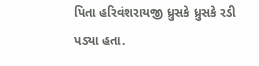પિતા હરિવંશરાયજી ધ્રુસકે ધ્રુસકે રડી પડ્યા હતા.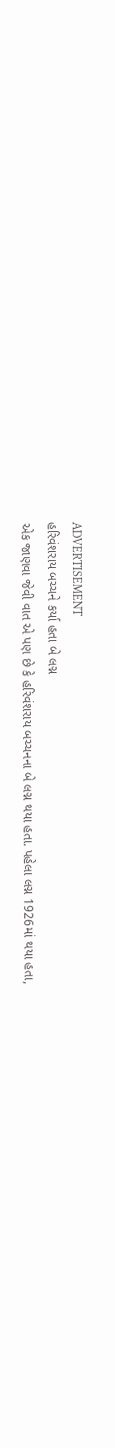ADVERTISEMENT
હરિવંશરાય બચ્ચને કર્યા હતા બે લગ્ન
એક જાણવા જેવી વાત એ પણ છે કે હરિવંશરાય બચ્ચનના બે લગ્ન થયા હતા. પહેલા લગ્ન 1926માં થયા હતા,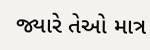જ્યારે તેઓ માત્ર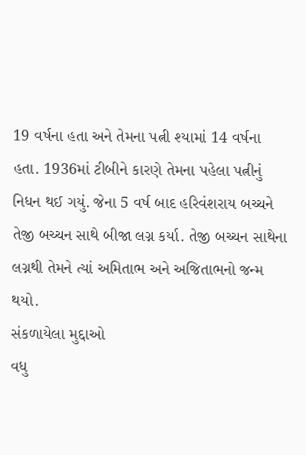19 વર્ષના હતા અને તેમના પત્ની શ્યામાં 14 વર્ષના હતા. 1936માં ટીબીને કારણે તેમના પહેલા પત્નીનું નિધન થઈ ગયું. જેના 5 વર્ષ બાદ હરિવંશરાય બચ્ચને તેજી બચ્ચન સાથે બીજા લગ્ન કર્યા. તેજી બચ્ચન સાથેના લગ્નથી તેમને ત્યાં અમિતાભ અને અજિતાભનો જન્મ થયો.
સંકળાયેલા મુદ્દાઓ
વધુ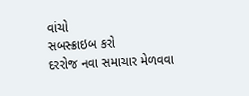વાંચો
સબસ્ક્રાઇબ કરો
દરરોજ નવા સમાચાર મેળવવા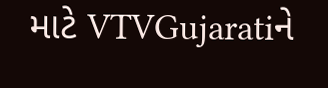માટે VTVGujaratiને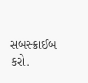સબસ્ક્રાઈબ કરો.